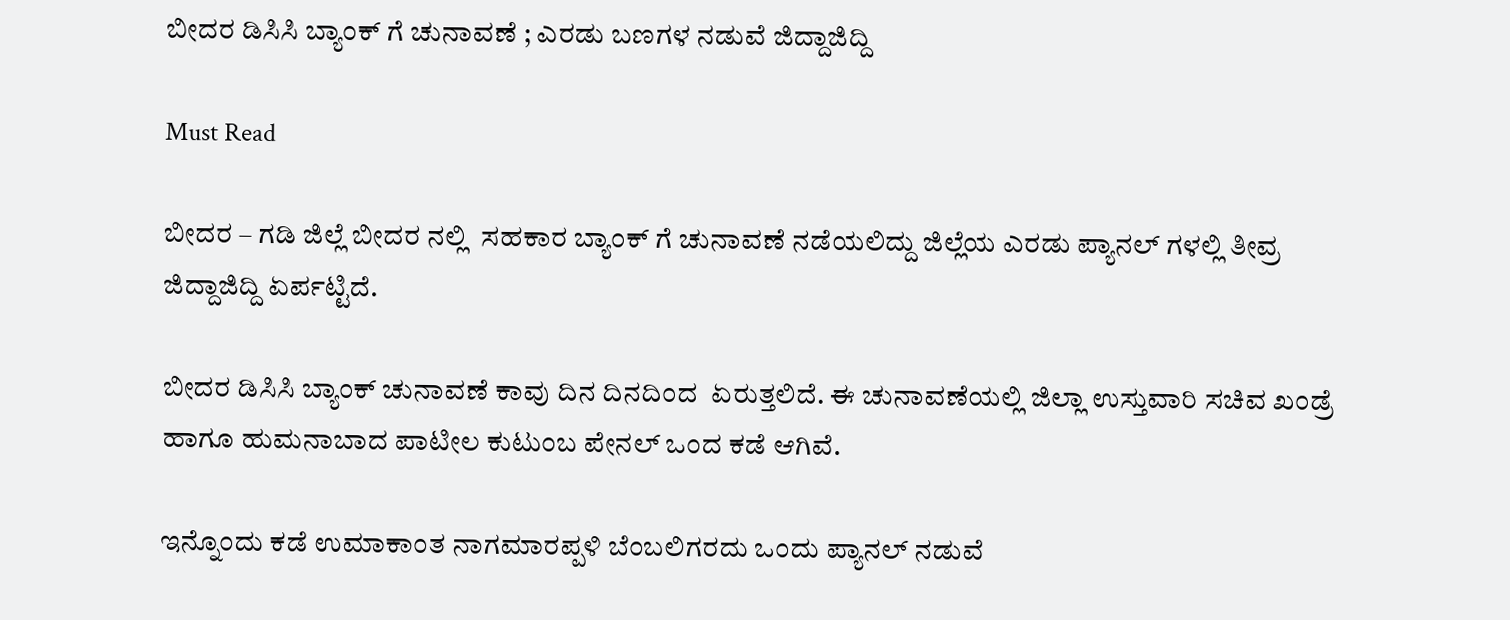ಬೀದರ ಡಿಸಿಸಿ ಬ್ಯಾಂಕ್ ಗೆ ಚುನಾವಣೆ ; ಎರಡು ಬಣಗಳ ನಡುವೆ ಜಿದ್ದಾಜಿದ್ದಿ

Must Read

ಬೀದರ – ಗಡಿ ಜಿಲ್ಲೆ ಬೀದರ ನಲ್ಲಿ  ಸಹಕಾರ ಬ್ಯಾಂಕ್ ಗೆ ಚುನಾವಣೆ ನಡೆಯಲಿದ್ದು ಜಿಲ್ಲೆಯ ಎರಡು ಪ್ಯಾನಲ್ ಗಳಲ್ಲಿ ತೀವ್ರ ಜಿದ್ದಾಜಿದ್ದಿ ಏರ್ಪಟ್ಟಿದೆ.

ಬೀದರ ಡಿಸಿಸಿ ಬ್ಯಾಂಕ್ ಚುನಾವಣೆ ಕಾವು ದಿನ ದಿನದಿಂದ  ಏರುತ್ತಲಿದೆ. ಈ ಚುನಾವಣೆಯಲ್ಲಿ ಜಿಲ್ಲಾ ಉಸ್ತುವಾರಿ ಸಚಿವ ಖಂಡ್ರೆ ಹಾಗೂ ಹುಮನಾಬಾದ ಪಾಟೀಲ ಕುಟುಂಬ ಪೇನಲ್ ಒಂದ ಕಡೆ ಆಗಿವೆ.

ಇನ್ನೊಂದು ಕಡೆ ಉಮಾಕಾಂತ ನಾಗಮಾರಪ್ಪಳಿ ಬೆಂಬಲಿಗರದು ಒಂದು ಪ್ಯಾನಲ್ ನಡುವೆ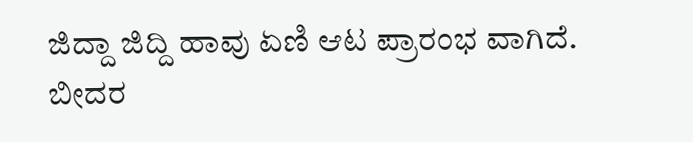ಜಿದ್ದಾ ಜಿದ್ದಿ ಹಾವು ಏಣಿ ಆಟ ಪ್ರಾರಂಭ ವಾಗಿದೆ. ಬೀದರ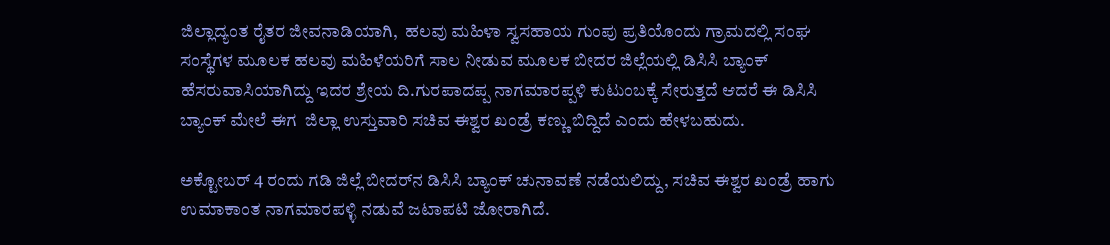ಜಿಲ್ಲಾದ್ಯಂತ ರೈತರ ಜೀವನಾಡಿಯಾಗಿ,  ಹಲವು ಮಹಿಳಾ ಸ್ವಸಹಾಯ ಗುಂಪು ಪ್ರತಿಯೊಂದು ಗ್ರಾಮದಲ್ಲಿ ಸಂಘ ಸಂಸ್ಥೆಗಳ ಮೂಲಕ ಹಲವು ಮಹಿಳೆಯರಿಗೆ ಸಾಲ ನೀಡುವ ಮೂಲಕ ಬೀದರ ಜಿಲ್ಲೆಯಲ್ಲಿ ಡಿಸಿಸಿ ಬ್ಯಾಂಕ್ ಹೆಸರುವಾಸಿಯಾಗಿದ್ದು ಇದರ ಶ್ರೇಯ ದಿ.ಗುರಪಾದಪ್ಪ ನಾಗಮಾರಪ್ಪಳಿ ಕುಟುಂಬಕ್ಕೆ ಸೇರುತ್ತದೆ ಆದರೆ ಈ ಡಿಸಿಸಿ ಬ್ಯಾಂಕ್ ಮೇಲೆ ಈಗ  ಜಿಲ್ಲಾ ಉಸ್ತುವಾರಿ ಸಚಿವ ಈಶ್ವರ ಖಂಡ್ರೆ ಕಣ್ಣು ಬಿದ್ದಿದೆ ಎಂದು ಹೇಳಬಹುದು.

ಅಕ್ಟೋಬರ್ 4 ರಂದು ಗಡಿ ಜಿಲ್ಲೆ ಬೀದರ್‌ನ ಡಿಸಿಸಿ ಬ್ಯಾಂಕ್ ಚುನಾವಣೆ ನಡೆಯಲಿದ್ದು, ಸಚಿವ ಈಶ್ವರ ಖಂಡ್ರೆ ಹಾಗು ಉಮಾಕಾಂತ ನಾಗಮಾರಪಳ್ಳಿ ನಡುವೆ ಜಟಾಪಟಿ‌ ಜೋರಾಗಿದೆ.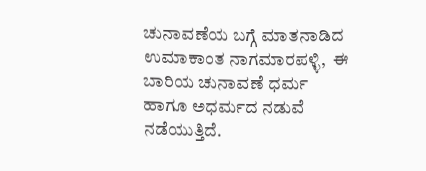ಚುನಾವಣೆಯ ಬಗ್ಗೆ ಮಾತನಾಡಿದ ಉಮಾಕಾಂತ ನಾಗಮಾರಪಳ್ಳಿ,  ಈ ಬಾರಿಯ ಚುನಾವಣೆ ಧರ್ಮ ಹಾಗೂ ಅಧರ್ಮದ ನಡುವೆ ನಡೆಯುತ್ತಿದೆ.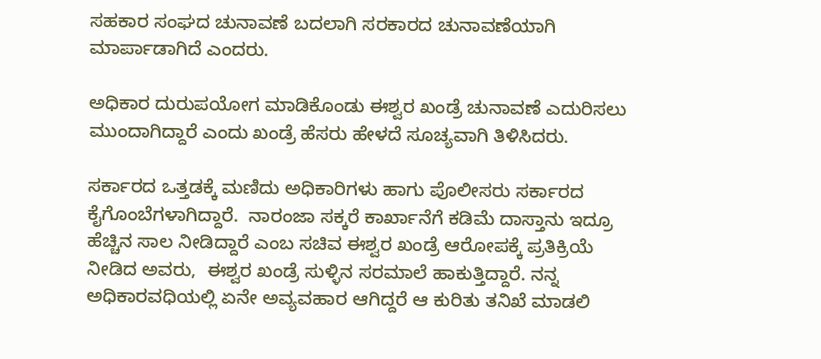ಸಹಕಾರ ಸಂಘದ ಚುನಾವಣೆ ಬದಲಾಗಿ ಸರಕಾರದ ಚುನಾವಣೆಯಾಗಿ ಮಾರ್ಪಾಡಾಗಿದೆ ಎಂದರು.

ಅಧಿಕಾರ ದುರುಪಯೋಗ ಮಾಡಿಕೊಂಡು ಈಶ್ವರ ಖಂಡ್ರೆ ಚುನಾವಣೆ ಎದುರಿಸಲು ಮುಂದಾಗಿದ್ದಾರೆ ಎಂದು ಖಂಡ್ರೆ ಹೆಸರು ಹೇಳದೆ ಸೂಚ್ಯವಾಗಿ ತಿಳಿಸಿದರು.

ಸರ್ಕಾರದ ಒತ್ತಡಕ್ಕೆ ಮಣಿದು ಅಧಿಕಾರಿಗಳು ಹಾಗು ಪೊಲೀಸರು ಸರ್ಕಾರದ ಕೈಗೊಂಬೆಗಳಾಗಿದ್ದಾರೆ.  ನಾರಂಜಾ ಸಕ್ಕರೆ ಕಾರ್ಖಾನೆಗೆ ಕಡಿಮೆ ದಾಸ್ತಾನು ಇದ್ರೂ ಹೆಚ್ಚಿನ ಸಾಲ ನೀಡಿದ್ದಾರೆ ಎಂಬ ಸಚಿವ ಈಶ್ವರ ಖಂಡ್ರೆ ಆರೋಪಕ್ಕೆ ಪ್ರತಿಕ್ರಿಯೆ ನೀಡಿದ ಅವರು,  ಈಶ್ವರ ಖಂಡ್ರೆ ಸುಳ್ಳಿನ ಸರಮಾಲೆ ಹಾಕುತ್ತಿದ್ದಾರೆ. ನನ್ನ ಅಧಿಕಾರವಧಿಯಲ್ಲಿ ಏನೇ ಅವ್ಯವಹಾರ ಆಗಿದ್ದರೆ ಆ ಕುರಿತು ತನಿಖೆ ಮಾಡಲಿ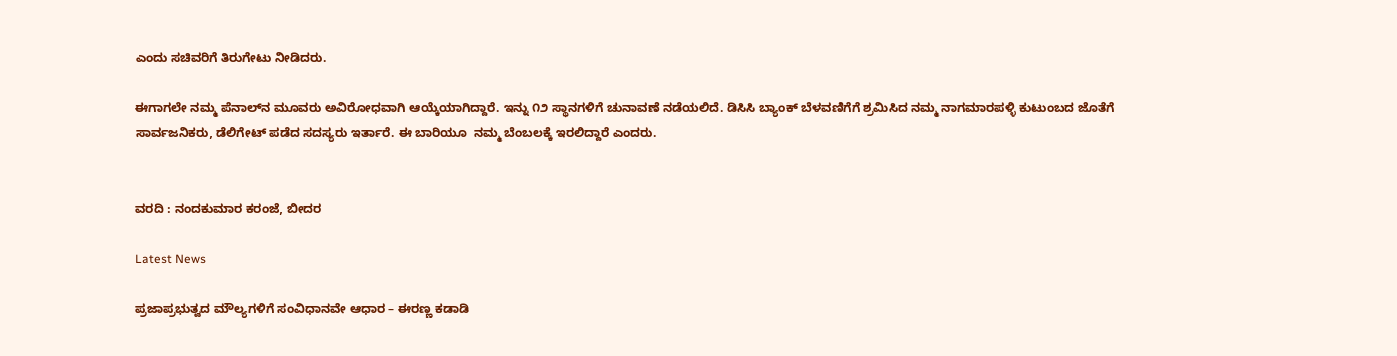ಎಂದು ಸಚಿವರಿಗೆ ತಿರುಗೇಟು ನೀಡಿದರು.

ಈಗಾಗಲೇ ನಮ್ಮ‌‌ ಪೆನಾಲ್‌ನ ಮೂವರು ಅವಿರೋಧವಾಗಿ ಆಯ್ಕೆಯಾಗಿದ್ದಾರೆ. ಇನ್ನು ೧೨ ಸ್ಥಾನಗಳಿಗೆ ಚುನಾವಣೆ ನಡೆಯಲಿದೆ. ಡಿಸಿಸಿ ಬ್ಯಾಂಕ್ ಬೆಳವಣಿಗೆಗೆ ಶ್ರ‌ಮಿಸಿದ ನಮ್ಮ ನಾಗಮಾರಪಳ್ಳಿ ಕುಟುಂಬದ ಜೊತೆಗೆ ಸಾರ್ವಜನಿಕರು, ಡೆಲಿಗೇಟ್ ಪಡೆದ ಸದಸ್ಯರು‌ ಇರ್ತಾರೆ. ಈ‌‌ ಬಾರಿಯೂ  ನಮ್ಮ‌ ಬೆಂಬಲಕ್ಕೆ ಇರಲಿದ್ದಾರೆ ಎಂದರು.


ವರದಿ : ನಂದಕುಮಾರ ಕರಂಜೆ, ಬೀದರ

Latest News

ಪ್ರಜಾಪ್ರಭುತ್ವದ ಮೌಲ್ಯಗಳಿಗೆ ಸಂವಿಧಾನವೇ ಆಧಾರ – ಈರಣ್ಣ ಕಡಾಡಿ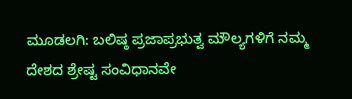ಮೂಡಲಗಿ: ಬಲಿಷ್ಠ ಪ್ರಜಾಪ್ರಭುತ್ವ ಮೌಲ್ಯಗಳಿಗೆ ನಮ್ಮ ದೇಶದ ಶ್ರೇಷ್ಟ ಸಂವಿಧಾನವೇ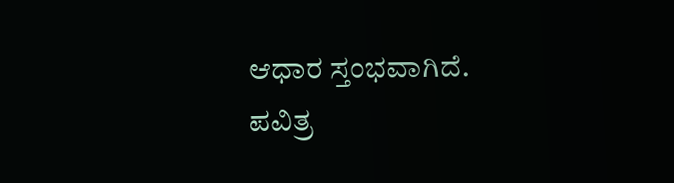ಆಧಾರ ಸ್ತಂಭವಾಗಿದೆ. ಪವಿತ್ರ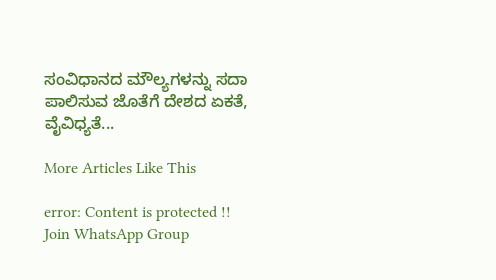ಸಂವಿಧಾನದ ಮೌಲ್ಯಗಳನ್ನು ಸದಾ ಪಾಲಿಸುವ ಜೊತೆಗೆ ದೇಶದ ಏಕತೆ, ವೈವಿಧ್ಯತೆ...

More Articles Like This

error: Content is protected !!
Join WhatsApp Group